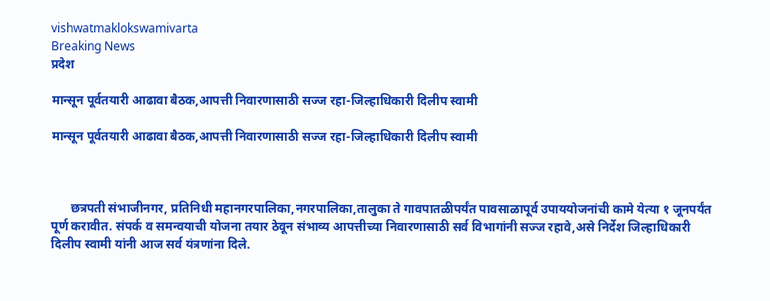vishwatmaklokswamivarta
Breaking News
प्रदेश

मान्सून पूर्वतयारी आढावा बैठक,आपत्ती निवारणासाठी सज्ज रहा-जिल्हाधिकारी दिलीप स्वामी

मान्सून पूर्वतयारी आढावा बैठक,आपत्ती निवारणासाठी सज्ज रहा-जिल्हाधिकारी दिलीप स्वामी



      छत्रपती संभाजीनगर, प्रतिनिधी महानगरपालिका,नगरपालिका,तालुका ते गावपातळीपर्यंत पावसाळापूर्व उपाययोजनांची कामे येत्या १ जूनपर्यंत पूर्ण करावीत. संपर्क व समन्वयाची योजना तयार ठेवून संभाव्य आपत्तीच्या निवारणासाठी सर्व विभागांनी सज्ज रहावे,असे निर्देश जिल्हाधिकारी दिलीप स्वामी यांनी आज सर्व यंत्रणांना दिले.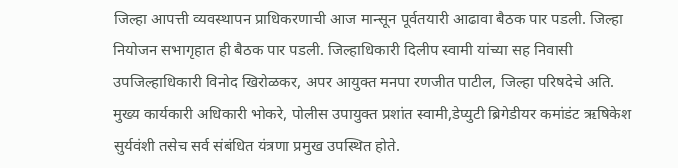जिल्हा आपत्ती व्यवस्थापन प्राधिकरणाची आज मान्सून पूर्वतयारी आढावा बैठक पार पडली. जिल्हा नियोजन सभागृहात ही बैठक पार पडली. जिल्हाधिकारी दिलीप स्वामी यांच्या सह निवासी उपजिल्हाधिकारी विनोद खिरोळकर, अपर आयुक्त मनपा रणजीत पाटील, जिल्हा परिषदेचे अति. मुख्य कार्यकारी अधिकारी भोकरे, पोलीस उपायुक्त प्रशांत स्वामी,डेप्युटी ब्रिगेडीयर कमांडंट ऋषिकेश सुर्यवंशी तसेच सर्व संबंधित यंत्रणा प्रमुख उपस्थित होते.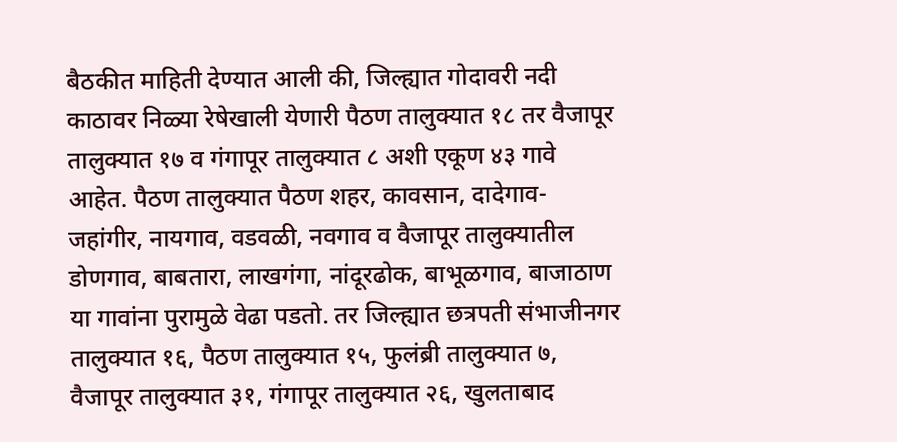बैठकीत माहिती देण्यात आली की, जिल्ह्यात गोदावरी नदी काठावर निळ्या रेषेखाली येणारी पैठण तालुक्यात १८ तर वैजापूर तालुक्यात १७ व गंगापूर तालुक्यात ८ अशी एकूण ४३ गावे आहेत. पैठण तालुक्यात पैठण शहर, कावसान, दादेगाव- जहांगीर, नायगाव, वडवळी, नवगाव व वैजापूर तालुक्यातील डोणगाव, बाबतारा, लाखगंगा, नांदूरढोक, बाभूळगाव, बाजाठाण या गावांना पुरामुळे वेढा पडतो. तर जिल्ह्यात छत्रपती संभाजीनगर तालुक्यात १६, पैठण तालुक्यात १५, फुलंब्री तालुक्यात ७, वैजापूर तालुक्यात ३१, गंगापूर तालुक्यात २६, खुलताबाद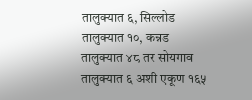तालुक्यात ६, सिल्लोड तालुक्यात १०, कन्नड तालुक्यात ४८ तर सोयगाव तालुक्यात ६ अशी एकूण १६५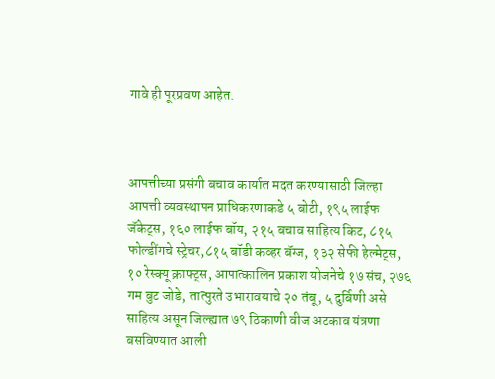गावे ही पूरप्रवण आहेत.



आपत्तीच्या प्रसंगी बचाव कार्यात मदत करण्यासाठी जिल्हा आपत्ती व्यवस्थापन प्राधिकरणाकडे ५ बोटी, १९५ लाईफ जॅकेट्स, १६० लाईफ बॉय, २१५ बचाव साहित्य किट, ८१५ फोल्डींगचे स्ट्रेचर,८१५ बॉडी कव्हर बॅग्ज, १३२ सेफी हेल्मेट्स, १० रेस्क्यू क्राफ्ट्स, आपात्कालिन प्रकाश योजनेचे १७ संच, २७६ गम बुट जोडे, तात्पुरते उभारावयाचे २० तंबू, ५ दुर्बिणी असे साहित्य असून जिल्ह्यात ७९ ठिकाणी वीज अटकाव यंत्रणा बसविण्यात आली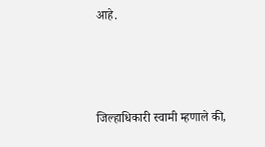आहे.



जिल्हाधिकारी स्वामी म्हणाले की,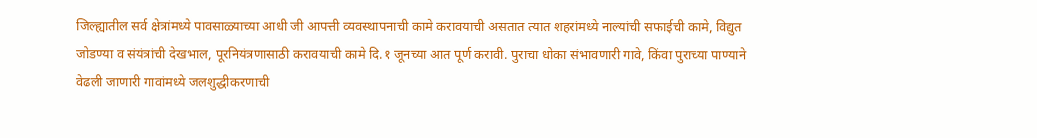जिल्ह्यातील सर्व क्षेत्रांमध्ये पावसाळ्याच्या आधी जी आपत्ती व्यवस्थापनाची कामे करावयाची असतात त्यात शहरांमध्ये नाल्यांची सफाईची कामे, विद्युत जोडण्या व संयंत्रांची देखभाल, पूरनियंत्रणासाठी करावयाची कामे दि.१ जूनच्या आत पूर्ण करावी. पुराचा धोका संभावणारी गावे, किंवा पुराच्या पाण्याने वेढली जाणारी गावांमध्ये जलशुद्धीकरणाची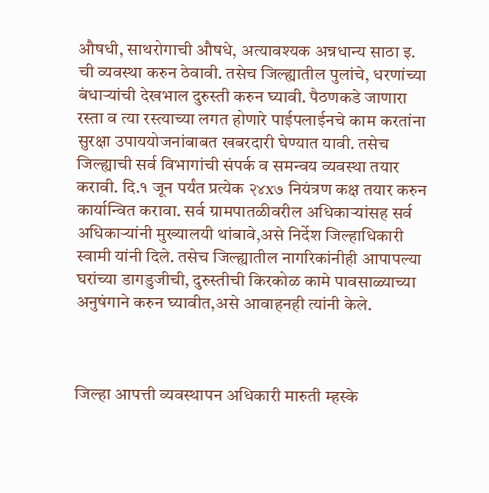औषधी, साथरोगाची औषधे, अत्यावश्यक अन्नधान्य साठा इ. ची व्यवस्था करुन ठेवावी. तसेच जिल्ह्यातील पुलांचे, धरणांच्या बंधाऱ्यांची देखभाल दुरुस्ती करुन घ्यावी. पैठणकडे जाणारा रस्ता व त्या रस्त्याच्या लगत होणारे पाईपलाईनचे काम करतांना सुरक्षा उपाययोजनांबाबत खबरदारी घेण्यात यावी. तसेच जिल्ह्याची सर्व विभागांची संपर्क व समन्वय व्यवस्था तयार करावी. दि.१ जून पर्यंत प्रत्येक २४x७ नियंत्रण कक्ष तयार करुन कार्यान्वित करावा. सर्व ग्रामपातळीवरील अधिकाऱ्यांसह सर्व अधिकाऱ्यांनी मुख्यालयी थांबावे,असे निर्देश जिल्हाधिकारी स्वामी यांनी दिले. तसेच जिल्ह्यातील नागरिकांनीही आपापल्या घरांच्या डागडुजीची, दुरुस्तीची किरकोळ कामे पावसाळ्याच्या अनुषंगाने करुन घ्यावीत,असे आवाहनही त्यांनी केले.



जिल्हा आपत्ती व्यवस्थापन अधिकारी मारुती म्हस्के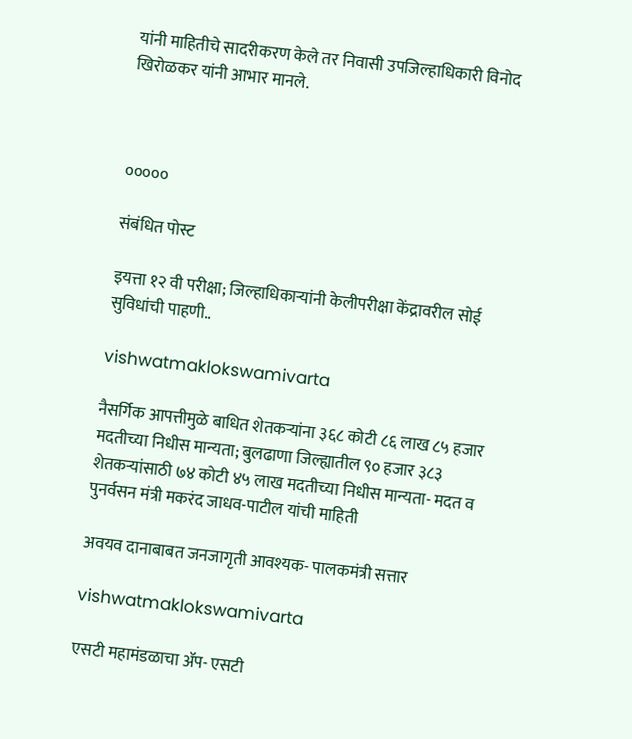यांनी माहितीचे सादरीकरण केले तर निवासी उपजिल्हाधिकारी विनोद खिरोळकर यांनी आभार मानले.



०००००

संबंधित पोस्ट

इयत्ता १२ वी परीक्षा; जिल्हाधिकाऱ्यांनी केलीपरीक्षा केंद्रावरील सोई सुविधांची पाहणी..

vishwatmaklokswamivarta

नैसर्गिक आपत्तीमुळे बाधित शेतकऱ्यांना ३६८ कोटी ८६ लाख ८५ हजार मदतीच्या निधीस मान्यता; बुलढाणा जिल्ह्यातील ९० हजार ३८३ शेतकऱ्यांसाठी ७४ कोटी ४५ लाख मदतीच्या निधीस मान्यता- मदत व पुनर्वसन मंत्री मकरंद जाधव-पाटील यांची माहिती

अवयव दानाबाबत जनजागृती आवश्यक- पालकमंत्री सत्तार

vishwatmaklokswamivarta

एसटी महामंडळाचा ॲप- एसटी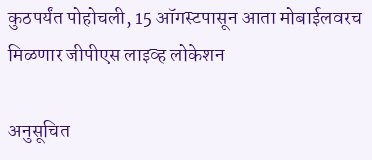कुठपर्यंत पोहोचली, 15 ऑगस्टपासून आता मोबाईलवरच मिळणार जीपीएस लाइव्ह लोकेशन

अनुसूचित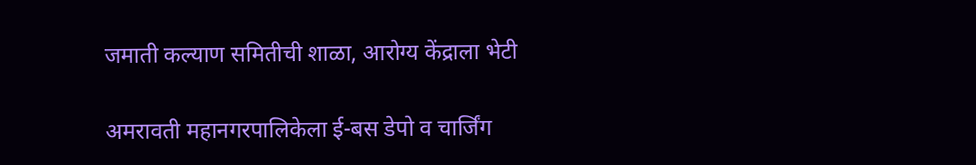जमाती कल्याण समितीची शाळा, आरोग्य केंद्राला भेटी

अमरावती महानगरपालिकेला ई-बस डेपो व चार्जिंग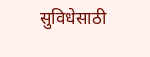सुविधेसाठी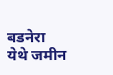बडनेरा येथे जमीन